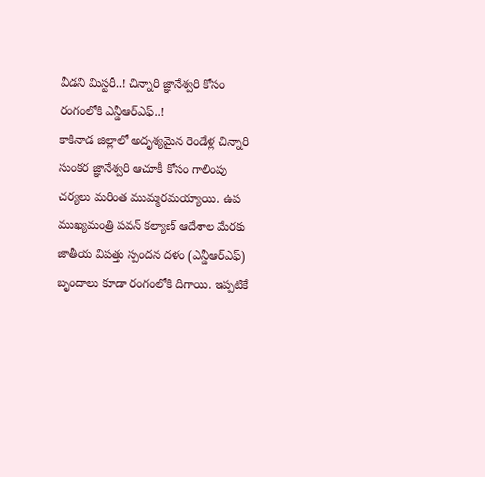వీడని మిస్టరీ..! చిన్నారి జ్ఞానేశ్వరి కోసం రంగంలోకి ఎన్డీఆర్ఎఫ్..!
కాకినాడ జిల్లాలో అదృశ్యమైన రెండేళ్ల చిన్నారి సుంకర జ్ఞానేశ్వరి ఆచూకీ కోసం గాలింపు చర్యలు మరింత ముమ్మరమయ్యాయి. ఉప ముఖ్యమంత్రి పవన్ కల్యాణ్ ఆదేశాల మేరకు జాతీయ విపత్తు స్పందన దళం (ఎన్డీఆర్ఎఫ్) బృందాలు కూడా రంగంలోకి దిగాయి. ఇప్పటికే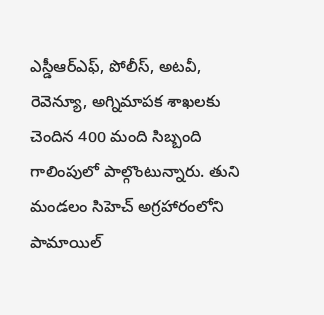ఎస్డీఆర్ఎఫ్, పోలీస్, అటవీ, రెవెన్యూ, అగ్నిమాపక శాఖలకు చెందిన 400 మంది సిబ్బంది గాలింపులో పాల్గొంటున్నారు. తుని మండలం సిహెచ్ అగ్రహారంలోని పామాయిల్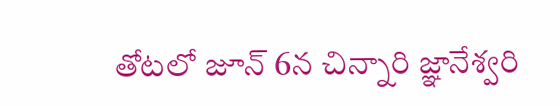తోటలో జూన్ 6న చిన్నారి జ్ఞానేశ్వరి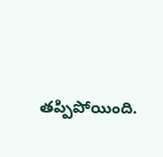తప్పిపోయింది.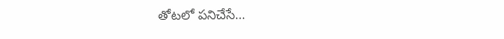తోటలో పనిచేసే…